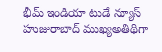భీమ్ ఇండియా టుడే న్యూస్ హుజురాబాద్ ముఖ్యఅతిథిగా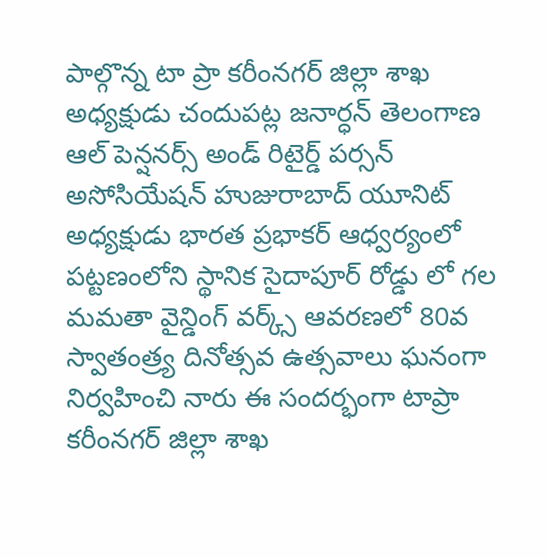పాల్గొన్న టా ప్రా కరీంనగర్ జిల్లా శాఖ అధ్యక్షుడు చందుపట్ల జనార్ధన్ తెలంగాణ ఆల్ పెన్షనర్స్ అండ్ రిటైర్డ్ పర్సన్ అసోసియేషన్ హుజురాబాద్ యూనిట్ అధ్యక్షుడు భారత ప్రభాకర్ ఆధ్వర్యంలో పట్టణంలోని స్థానిక సైదాపూర్ రోడ్డు లో గల మమతా వైన్డింగ్ వర్క్స్ ఆవరణలో 80వ స్వాతంత్ర్య దినోత్సవ ఉత్సవాలు ఘనంగా నిర్వహించి నారు ఈ సందర్భంగా టాప్రా కరీంనగర్ జిల్లా శాఖ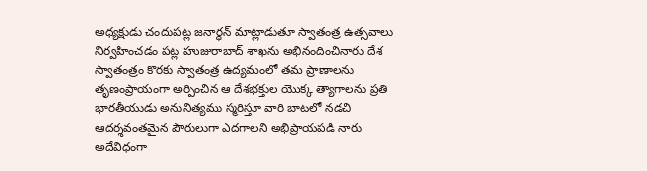అధ్యక్షుడు చందుపట్ల జనార్ధన్ మాట్లాడుతూ స్వాతంత్ర ఉత్సవాలు నిర్వహించడం పట్ల హుజురాబాద్ శాఖను అభినందించినారు దేశ స్వాతంత్రం కొరకు స్వాతంత్ర ఉద్యమంలో తమ ప్రాణాలను తృణంప్రాయంగా అర్పించిన ఆ దేశభక్తుల యొక్క త్యాగాలను ప్రతి భారతీయుడు అనునిత్యము స్మరిస్తూ వారి బాటలో నడచి ఆదర్శవంతమైన పౌరులుగా ఎదగాలని అభిప్రాయపడి నారు అదేవిధంగా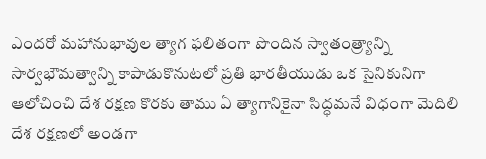ఎందరో మహానుభావుల త్యాగ ఫలితంగా పొందిన స్వాతంత్ర్యాన్ని సార్వభౌమత్వాన్ని కాపాడుకొనుటలో ప్రతి భారతీయుడు ఒక సైనికునిగా ఆలోచించి దేశ రక్షణ కొరకు తాము ఏ త్యాగానికైనా సిద్ధమనే విధంగా మెదిలి దేశ రక్షణలో అండగా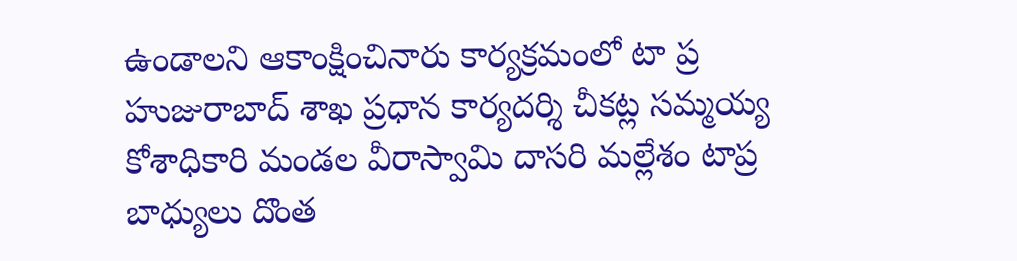ఉండాలని ఆకాంక్షించినారు కార్యక్రమంలో టా ప్ర హుజురాబాద్ శాఖ ప్రధాన కార్యదర్శి చీకట్ల సమ్మయ్య కోశాధికారి మండల వీరాస్వామి దాసరి మల్లేశం టాప్ర బాధ్యులు దొంత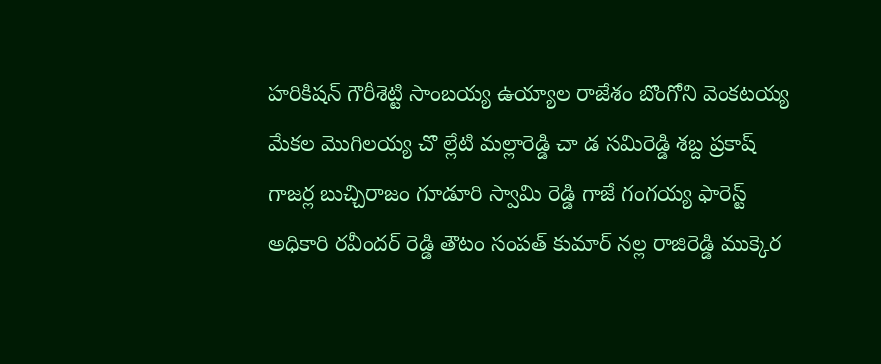హరికిషన్ గౌరీశెట్టి సాంబయ్య ఉయ్యాల రాజేశం బొంగోని వెంకటయ్య మేకల మొగిలయ్య చొ ల్లేటి మల్లారెడ్డి చా డ సమిరెడ్డి శబ్ద ప్రకాష్ గాజర్ల బుచ్చిరాజం గూడూరి స్వామి రెడ్డి గాజే గంగయ్య ఫారెస్ట్ అధికారి రవీందర్ రెడ్డి తౌటం సంపత్ కుమార్ నల్ల రాజిరెడ్డి ముక్కెర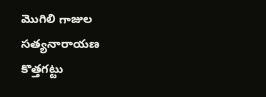మొగిలి గాజుల సత్యనారాయణ కొత్తగట్టు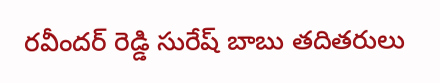రవీందర్ రెడ్డి సురేష్ బాబు తదితరులు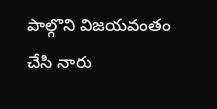పాల్గొని విజయవంతం చేసి నారు